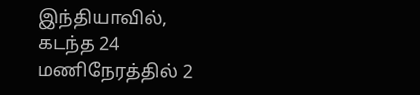இந்தியாவில், கடந்த 24 மணிநேரத்தில் 2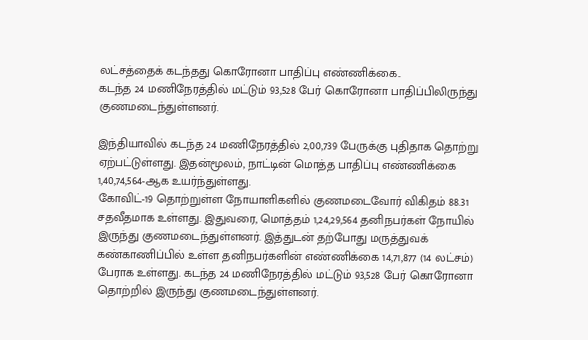லட்சத்தைக் கடந்தது கொரோனா பாதிப்பு எண்ணிக்கை..
கடந்த 24 மணிநேரத்தில் மட்டும் 93,528 பேர் கொரோனா பாதிப்பிலிருந்து குணமடைந்துள்ளனர்.

இந்தியாவில் கடந்த 24 மணிநேரத்தில் 2,00,739 பேருக்கு புதிதாக தொற்று ஏற்பட்டுள்ளது. இதன்மூலம், நாட்டின் மொத்த பாதிப்பு எண்ணிக்கை 1,40,74,564-ஆக உயர்ந்துள்ளது.
கோவிட்-19 தொற்றுள்ள நோயாளிகளில் குணமடைவோர் விகிதம் 88.31 சதவீதமாக உள்ளது. இதுவரை, மொத்தம் 1,24,29,564 தனிநபர்கள் நோயில் இருந்து குணமடைந்துள்ளனர். இத்துடன் தற்போது மருத்துவக் கண்காணிப்பில் உள்ள தனிநபர்களின் எண்ணிக்கை 14,71,877 (14 லட்சம்) பேராக உள்ளது. கடந்த 24 மணிநேரத்தில் மட்டும் 93,528 பேர் கொரோனா தொற்றில் இருந்து குணமடைந்துள்ளனர்.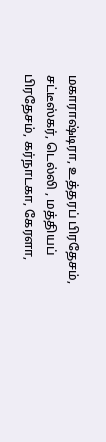மகாராஷ்டிரா, உத்தரப் பிரதேசம், சட்டீஸ்கர், டெல்லி , மத்தியப் பிரதேசம், கர்நாடகா, கேரளா,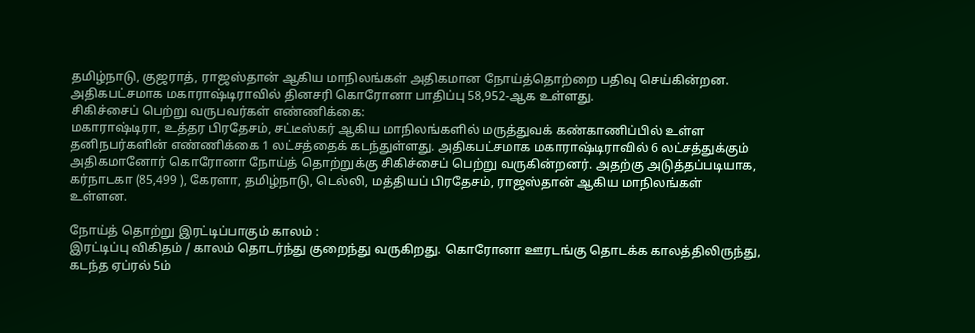தமிழ்நாடு, குஜராத், ராஜஸ்தான் ஆகிய மாநிலங்கள் அதிகமான நோய்த்தொற்றை பதிவு செய்கின்றன. அதிகபட்சமாக மகாராஷ்டிராவில் தினசரி கொரோனா பாதிப்பு 58,952-ஆக உள்ளது.
சிகிச்சைப் பெற்று வருபவர்கள் எண்ணிக்கை:
மகாராஷ்டிரா, உத்தர பிரதேசம், சட்டீஸ்கர் ஆகிய மாநிலங்களில் மருத்துவக் கண்காணிப்பில் உள்ள தனிநபர்களின் எண்ணிக்கை 1 லட்சத்தைக் கடந்துள்ளது. அதிகபட்சமாக மகாராஷ்டிராவில் 6 லட்சத்துக்கும் அதிகமானோர் கொரோனா நோய்த் தொற்றுக்கு சிகிச்சைப் பெற்று வருகின்றனர். அதற்கு அடுத்தப்படியாக, கர்நாடகா (85,499 ), கேரளா, தமிழ்நாடு, டெல்லி, மத்தியப் பிரதேசம், ராஜஸ்தான் ஆகிய மாநிலங்கள் உள்ளன.

நோய்த் தொற்று இரட்டிப்பாகும் காலம் :
இரட்டிப்பு விகிதம் / காலம் தொடர்ந்து குறைந்து வருகிறது. கொரோனா ஊரடங்கு தொடக்க காலத்திலிருந்து, கடந்த ஏப்ரல் 5ம்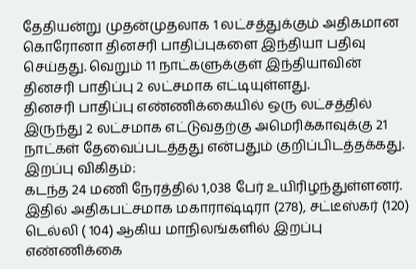தேதியன்று முதன்முதலாக 1 லட்சத்துக்கும் அதிகமான கொரோனா தினசரி பாதிப்புகளை இந்தியா பதிவு செய்தது. வெறும் 11 நாட்களுக்குள் இந்தியாவின் தினசரி பாதிப்பு 2 லட்சமாக எட்டியுள்ளது.
தினசரி பாதிப்பு எண்ணிக்கையில் ஒரு லட்சத்தில் இருந்து 2 லட்சமாக எட்டுவதற்கு அமெரிக்காவுக்கு 21 நாட்கள் தேவைப்படத்தது என்பதும் குறிப்பிடத்தக்கது.
இறப்பு விகிதம்:
கடந்த 24 மணி நேரத்தில் 1,038 பேர் உயிரிழந்துள்ளனர். இதில் அதிகபட்சமாக மகாராஷ்டிரா (278), சட்டீஸ்கர் (120) டெல்லி ( 104) ஆகிய மாநிலங்களில் இறப்பு எண்ணிக்கை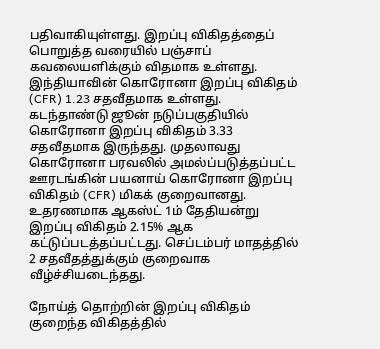பதிவாகியுள்ளது. இறப்பு விகிதத்தைப் பொறுத்த வரையில் பஞ்சாப் கவலையளிக்கும் விதமாக உள்ளது. இந்தியாவின் கொரோனா இறப்பு விகிதம் (CFR) 1.23 சதவீதமாக உள்ளது.
கடந்தாண்டு ஜூன் நடுப்பகுதியில் கொரோனா இறப்பு விகிதம் 3.33 சதவீதமாக இருந்தது. முதலாவது கொரோனா பரவலில் அமல்ப்படுத்தப்பட்ட ஊரடங்கின் பயனாய் கொரோனா இறப்பு விகிதம் (CFR) மிகக் குறைவானது. உதரணமாக ஆகஸ்ட் 1ம் தேதியன்று இறப்பு விகிதம் 2.15% ஆக கட்டுப்படத்தப்பட்டது. செப்டம்பர் மாதத்தில் 2 சதவீதத்துக்கும் குறைவாக வீழ்ச்சியடைந்தது.

நோய்த் தொற்றின் இறப்பு விகிதம் குறைந்த விகிதத்தில்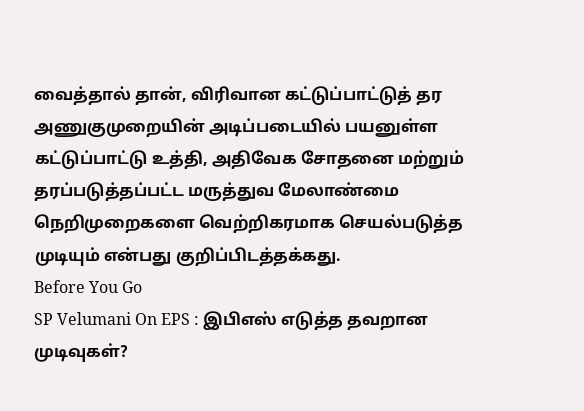வைத்தால் தான், விரிவான கட்டுப்பாட்டுத் தர அணுகுமுறையின் அடிப்படையில் பயனுள்ள கட்டுப்பாட்டு உத்தி, அதிவேக சோதனை மற்றும் தரப்படுத்தப்பட்ட மருத்துவ மேலாண்மை நெறிமுறைகளை வெற்றிகரமாக செயல்படுத்த முடியும் என்பது குறிப்பிடத்தக்கது.
Before You Go
SP Velumani On EPS : இபிஎஸ் எடுத்த தவறான முடிவுகள்?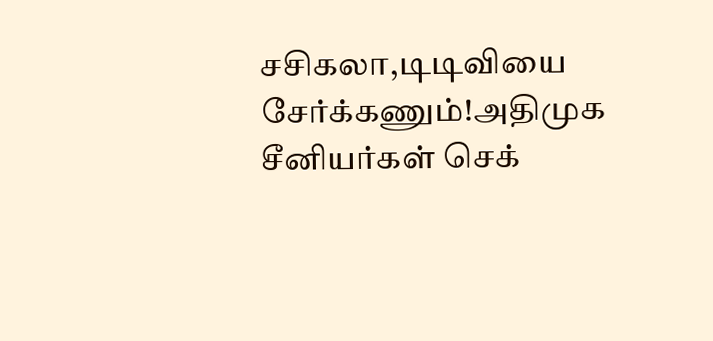சசிகலா,டிடிவியை சேர்க்கணும்!அதிமுக சீனியர்கள் செக்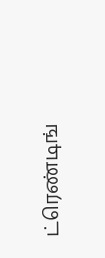ட்ரெண்டிங்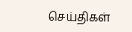செய்திகள்